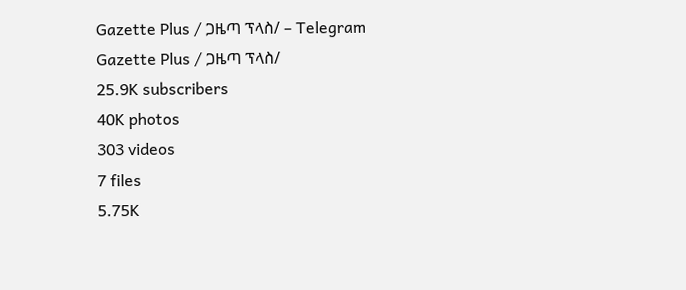Gazette Plus / ጋዜጣ ፕላስ/ – Telegram
Gazette Plus / ጋዜጣ ፕላስ/
25.9K subscribers
40K photos
303 videos
7 files
5.75K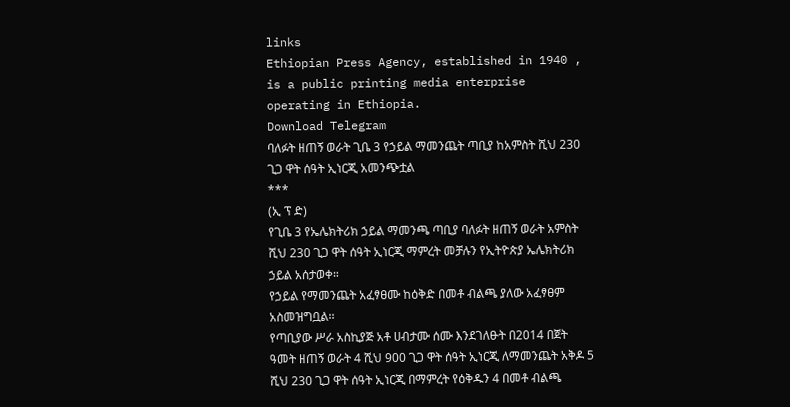links
Ethiopian Press Agency, established in 1940 , is a public printing media enterprise operating in Ethiopia.
Download Telegram
ባለፉት ዘጠኝ ወራት ጊቤ 3 የኃይል ማመንጨት ጣቢያ ከአምስት ሺህ 230 ጊጋ ዋት ሰዓት ኢነርጂ አመንጭቷል
***
(ኢ ፕ ድ)
የጊቤ 3 የኤሌክትሪክ ኃይል ማመንጫ ጣቢያ ባለፉት ዘጠኝ ወራት አምስት ሺህ 230 ጊጋ ዋት ሰዓት ኢነርጂ ማምረት መቻሉን የኢትዮጵያ ኤሌክትሪክ ኃይል አሰታወቀ።
የኃይል የማመንጨት አፈፃፀሙ ከዕቅድ በመቶ ብልጫ ያለው አፈፃፀም አስመዝግቧል፡፡
የጣቢያው ሥራ አስኪያጅ አቶ ሀብታሙ ሰሙ እንደገለፁት በ2014 በጀት ዓመት ዘጠኝ ወራት 4 ሺህ 900 ጊጋ ዋት ሰዓት ኢነርጂ ለማመንጨት አቅዶ 5 ሺህ 230 ጊጋ ዋት ሰዓት ኢነርጂ በማምረት የዕቅዱን 4 በመቶ ብልጫ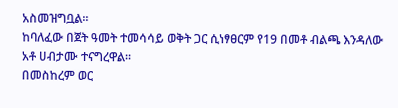አስመዝግቧል፡፡
ከባለፈው በጀት ዓመት ተመሳሳይ ወቅት ጋር ሲነፃፀርም የ19 በመቶ ብልጫ እንዳለው አቶ ሀብታሙ ተናግረዋል፡፡
በመስከረም ወር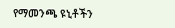የማመንጫ ዩኒቶችን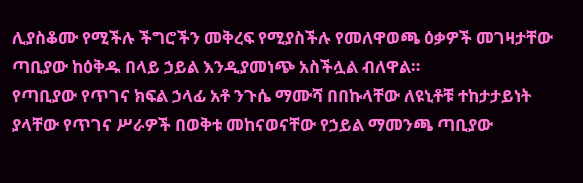ሊያስቆሙ የሚችሉ ችግሮችን መቅረፍ የሚያስችሉ የመለዋወጫ ዕቃዎች መገዛታቸው ጣቢያው ከዕቅዱ በላይ ኃይል እንዲያመነጭ አስችሏል ብለዋል።
የጣቢያው የጥገና ክፍል ኃላፊ አቶ ንጉሴ ማሙሻ በበኩላቸው ለዩኒቶቹ ተከታታይነት ያላቸው የጥገና ሥራዎች በወቅቱ መከናወናቸው የኃይል ማመንጫ ጣቢያው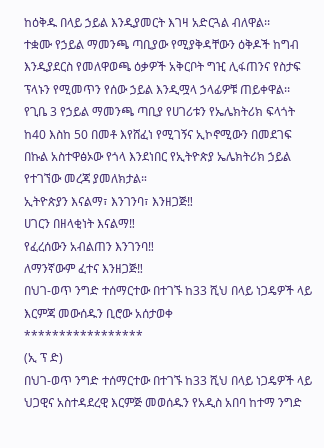ከዕቅዱ በላይ ኃይል እንዲያመርት እገዛ አድርጓል ብለዋል፡፡
ተቋሙ የኃይል ማመንጫ ጣቢያው የሚያቅዳቸውን ዕቅዶች ከግብ እንዲያደርስ የመለዋወጫ ዕቃዎች አቅርቦት ግዢ ሊፋጠንና የስታፍ ፕላኑን የሚመጥን የሰው ኃይል እንዲሟላ ኃላፊዎቹ ጠይቀዋል፡፡
የጊቤ 3 የኃይል ማመንጫ ጣቢያ የሀገሪቱን የኤሌክትሪክ ፍላጎት ከ40 እስከ 50 በመቶ እየሸፈነ የሚገኝና ኢኮኖሚውን በመደገፍ በኩል አስተዋፅኦው የጎላ እንደነበር የኢትዮጵያ ኤሌክትሪክ ኃይል የተገኘው መረጃ ያመለክታል።
ኢትዮጵያን እናልማ፣ እንገንባ፣ እንዘጋጅ‼
ሀገርን በዘላቂነት እናልማ‼
የፈረሰውን አብልጠን እንገንባ‼
ለማንኛውም ፈተና እንዘጋጅ‼
በህገ-ወጥ ንግድ ተሰማርተው በተገኙ ከ33 ሺህ በላይ ነጋዴዎች ላይ እርምጃ መውሰዱን ቢሮው አሰታወቀ
*****************
(ኢ ፕ ድ)
በህገ-ወጥ ንግድ ተሰማርተው በተገኙ ከ33 ሺህ በላይ ነጋዴዎች ላይ ህጋዊና አስተዳደረዊ እርምጅ መወሰዱን የአዲስ አበባ ከተማ ንግድ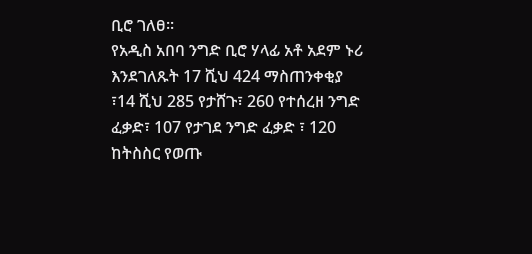ቢሮ ገለፀ፡፡
የአዲስ አበባ ንግድ ቢሮ ሃላፊ አቶ አደም ኑሪ እንደገለጹት 17 ሺህ 424 ማስጠንቀቂያ ፣14 ሺህ 285 የታሸጉ፣ 260 የተሰረዘ ንግድ ፈቃድ፣ 107 የታገደ ንግድ ፈቃድ ፣ 120 ከትስስር የወጡ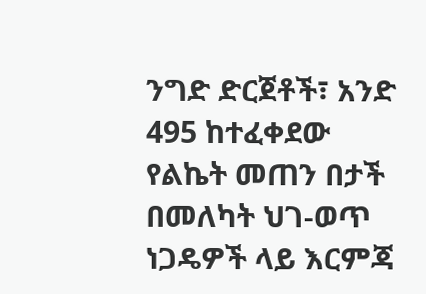ንግድ ድርጀቶች፣ አንድ 495 ከተፈቀደው የልኬት መጠን በታች በመለካት ህገ-ወጥ ነጋዴዎች ላይ እርምጃ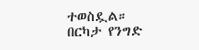ተወስዷል።
በርካታ የንግድ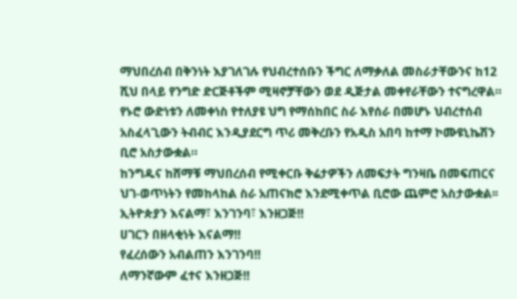ማህበረሰብ በቅንነት እያገለገሉ የህብረተሰቡን ችግር ለማቃለል መስራታቸውንና ከ12 ሺህ በላይ የንግድ ድርጅቶችም ሚዛኖቻቸውን ወደ ዲጅታል መቀየራቸውን ተናግረዋል።
የኑሮ ውድነቱን ለመቀነስ የተለያዩ ህግ የማሰከበር ስራ እየሰራ በመሆኑ ህብረተሰብ አስፈላጊውን ትብብር እንዲያደርግ ጥሪ መቅረቡን የአዲስ አበባ ከተማ ኮሙዩኒኬሽን ቢሮ አስታውቋል።
ከንግዱና ከሸማቹ ማህበረሰብ የሚቀርቡ ቅሬታዎችን ለመፍታት ግንዛቤ በመፍጠርና ህገ-ወጥነትን የመከላከል ስራ አጠናክሮ እንደሚቀጥል ቢሮው ጨምሮ አስታውቋል፡፡
ኢትዮጵያን እናልማ፣ እንገንባ፣ እንዘጋጅ‼
ሀገርን በዘላቂነት እናልማ‼
የፈረሰውን አብልጠን እንገንባ‼
ለማንኛውም ፈተና እንዘጋጅ‼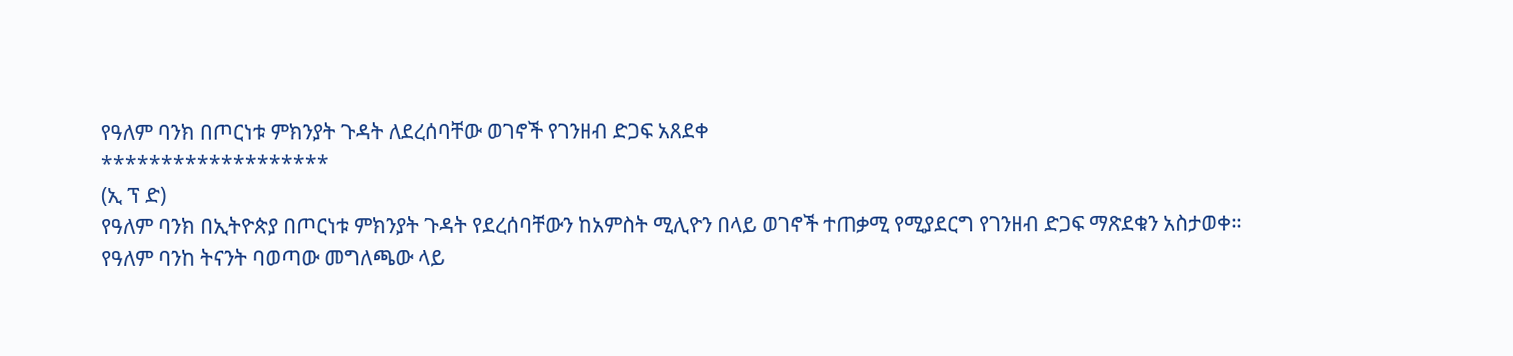የዓለም ባንክ በጦርነቱ ምክንያት ጉዳት ለደረሰባቸው ወገኖች የገንዘብ ድጋፍ አጸደቀ
*******************
(ኢ ፕ ድ)
የዓለም ባንክ በኢትዮጵያ በጦርነቱ ምክንያት ጉዳት የደረሰባቸውን ከአምስት ሚሊዮን በላይ ወገኖች ተጠቃሚ የሚያደርግ የገንዘብ ድጋፍ ማጽደቁን አስታወቀ።
የዓለም ባንከ ትናንት ባወጣው መግለጫው ላይ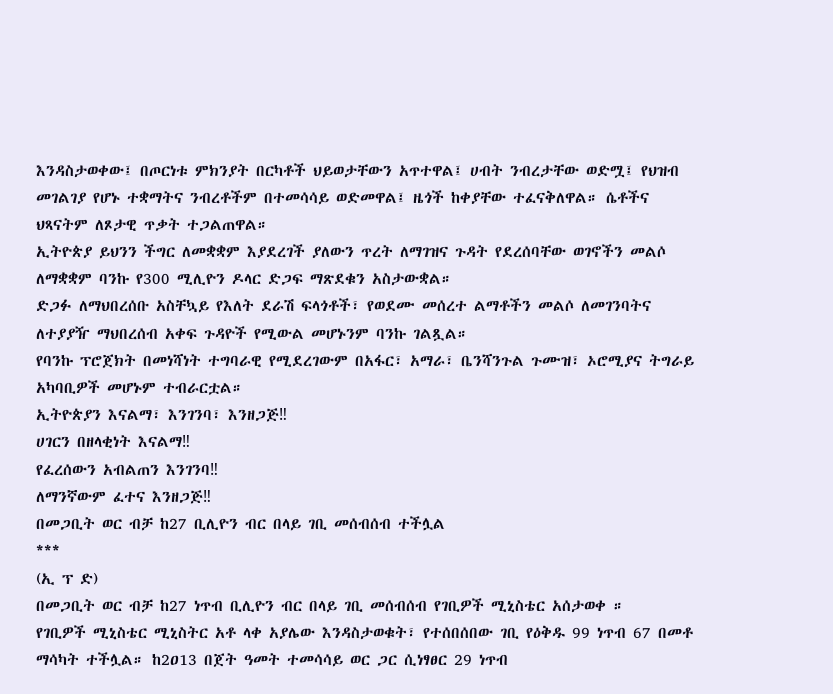እንዳስታወቀው፤ በጦርነቱ ምክንያት በርካቶች ህይወታቸውን አጥተዋል፤ ሀብት ንብረታቸው ወድሟ፤ የህዝብ መገልገያ የሆኑ ተቋማትና ንብረቶችም በተመሳሳይ ወድመዋል፤ ዜጎች ከቀያቸው ተፈናቅለዋል። ሴቶችና ህጻናትም ለጾታዊ ጥቃት ተጋልጠዋል።
ኢትዮጵያ ይህንን ችግር ለመቋቋም እያደረገች ያለውን ጥረት ለማገዝና ጉዳት የደረሰባቸው ወገኖችን መልሶ ለማቋቋም ባንኩ የ300 ሚሊዮን ዶላር ድጋፍ ማጽደቁን አስታውቋል።
ድጋፉ ለማህበረሰቡ አስቸኳይ የእለት ደራሽ ፍላጎቶች፣ የወደሙ መሰረተ ልማቶችን መልሶ ለመገንባትና ለተያያዥ ማህበረሰብ አቀፍ ጉዳዮች የሚውል መሆኑንም ባንኩ ገልጿል።
የባንኩ ፕሮጀክት በመነሻነት ተግባራዊ የሚደረገውም በአፋር፣ አማራ፣ ቤንሻንጉል ጉሙዝ፣ ኦሮሚያና ትግራይ አካባቢዎች መሆኑም ተብራርቷል።
ኢትዮጵያን እናልማ፣ እንገንባ፣ እንዘጋጅ‼
ሀገርን በዘላቂነት እናልማ‼
የፈረሰውን አብልጠን እንገንባ‼
ለማንኛውም ፈተና እንዘጋጅ‼
በመጋቢት ወር ብቻ ከ27 ቢሊዮን ብር በላይ ገቢ መሰብሰብ ተችሏል
***
(ኢ ፕ ድ)
በመጋቢት ወር ብቻ ከ27 ነጥብ ቢሊዮን ብር በላይ ገቢ መሰብሰብ የገቢዎች ሚኒስቴር አሰታወቀ ።
የገቢዎች ሚኒስቴር ሚኒስትር አቶ ላቀ አያሌው እንዳስታወቁት፣ የተሰበሰበው ገቢ የዕቅዱ 99 ነጥብ 67 በመቶ ማሳካት ተችሏል። ከ2ዐ13 በጀት ዓመት ተመሳሳይ ወር ጋር ሲነፃፀር 29 ነጥብ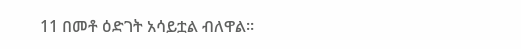11 በመቶ ዕድገት አሳይቷል ብለዋል።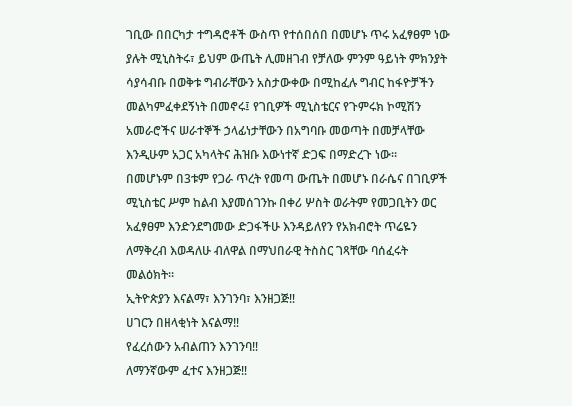ገቢው በበርካታ ተግዳሮቶች ውስጥ የተሰበሰበ በመሆኑ ጥሩ አፈፃፀም ነው ያሉት ሚኒስትሩ፣ ይህም ውጤት ሊመዘገብ የቻለው ምንም ዓይነት ምክንያት ሳያሳብቡ በወቅቱ ግብራቸውን አስታውቀው በሚከፈሉ ግብር ከፋዮቻችን መልካምፈቀደኝነት በመኖሩ፤ የገቢዎች ሚኒስቴርና የጉምሩክ ኮሚሽን አመራሮችና ሠራተኞች ኃላፊነታቸውን በአግባቡ መወጣት በመቻላቸው እንዲሁም አጋር አካላትና ሕዝቡ እውነተኛ ድጋፍ በማድረጉ ነው።
በመሆኑም በ3ቱም የጋራ ጥረት የመጣ ውጤት በመሆኑ በራሴና በገቢዎች ሚኒስቴር ሥም ከልብ እያመሰገንኩ በቀሪ ሦስት ወራትም የመጋቢትን ወር አፈፃፀም እንድንደግመው ድጋፋችሁ እንዳይለየን የአክብሮት ጥሬዬን ለማቅረብ እወዳለሁ ብለዋል በማህበራዊ ትስስር ገጻቸው ባሰፈሩት መልዕክት።
ኢትዮጵያን እናልማ፣ እንገንባ፣ እንዘጋጅ‼
ሀገርን በዘላቂነት እናልማ‼
የፈረሰውን አብልጠን እንገንባ‼
ለማንኛውም ፈተና እንዘጋጅ‼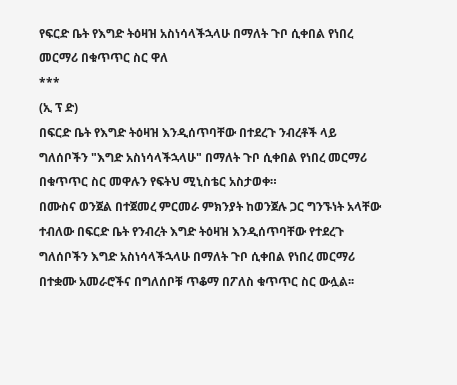የፍርድ ቤት የእግድ ትዕዛዝ አስነሳላችኋላሁ በማለት ጉቦ ሲቀበል የነበረ መርማሪ በቁጥጥር ስር ዋለ
***
(ኢ ፕ ድ)
በፍርድ ቤት የእግድ ትዕዛዝ እንዲሰጥባቸው በተደረጉ ንብረቶች ላይ ግለሰቦችን "እግድ አስነሳላችኋላሁ" በማለት ጉቦ ሲቀበል የነበረ መርማሪ በቁጥጥር ስር መዋሉን የፍትህ ሚኒስቴር አስታወቀ።
በሙስና ወንጀል በተጀመረ ምርመራ ምክንያት ከወንጀሉ ጋር ግንኙነት አላቸው ተብለው በፍርድ ቤት የንብረት እግድ ትዕዛዝ እንዲሰጥባቸው የተደረጉ ግለሰቦችን እግድ አስነሳላችኋላሁ በማለት ጉቦ ሲቀበል የነበረ መርማሪ በተቋሙ አመራሮችና በግለሰቦቹ ጥቆማ በፖለስ ቁጥጥር ስር ውሏል፡፡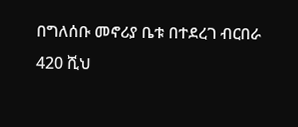በግለሰቡ መኖሪያ ቤቱ በተደረገ ብርበራ 420 ሺህ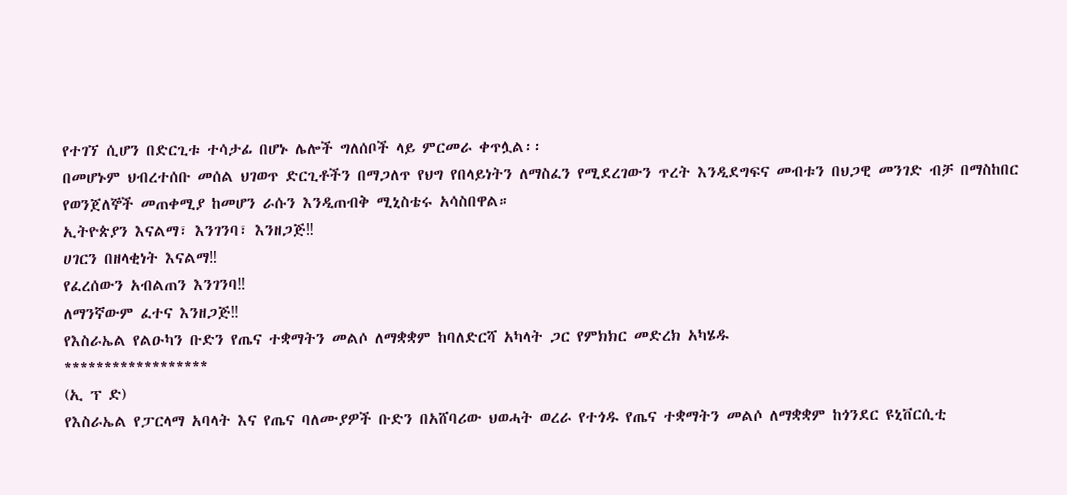የተገኘ ሲሆን በድርጊቱ ተሳታፊ በሆኑ ሌሎች ግለሰቦች ላይ ምርመራ ቀጥሏል፡፡
በመሆኑም ህብረተሰቡ መሰል ህገወጥ ድርጊቶችን በማጋለጥ የህግ የበላይነትን ለማስፈን የሚደረገውን ጥረት እንዲደግፍና መብቱን በህጋዊ መንገድ ብቻ በማስከበር የወንጀለኞች መጠቀሚያ ከመሆን ራሱን እንዲጠብቅ ሚኒስቴሩ አሳስበዋል።
ኢትዮጵያን እናልማ፣ እንገንባ፣ እንዘጋጅ‼
ሀገርን በዘላቂነት እናልማ‼
የፈረሰውን አብልጠን እንገንባ‼
ለማንኛውም ፈተና እንዘጋጅ‼
የእስራኤል የልዑካን ቡድን የጤና ተቋማትን መልሶ ለማቋቋም ከባለድርሻ አካላት ጋር የምክክር መድረክ አካሄዱ
******************
(ኢ ፕ ድ)
የእስራኤል የፓርላማ አባላት እና የጤና ባለሙያዎች ቡድን በአሸባሪው ህወሓት ወረራ የተጎዱ የጤና ተቋማትን መልሶ ለማቋቋም ከጎንደር ዩኒቨርሲቲ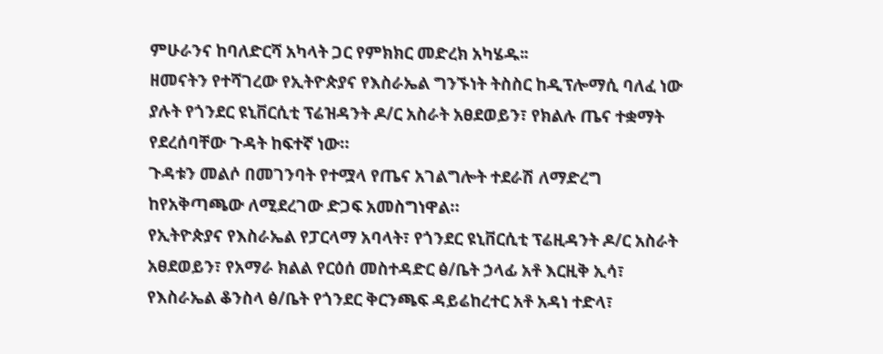ምሁራንና ከባለድርሻ አካላት ጋር የምክክር መድረክ አካሄዱ፡፡
ዘመናትን የተሻገረው የኢትዮጵያና የእስራኤል ግንኙነት ትስስር ከዲፕሎማሲ ባለፈ ነው ያሉት የጎንደር ዩኒቨርሲቲ ፕሬዝዳንት ዶ/ር አስራት አፀደወይን፣ የክልሉ ጤና ተቋማት የደረሰባቸው ጉዳት ከፍተኛ ነው።
ጉዳቱን መልሶ በመገንባት የተሟላ የጤና አገልግሎት ተደራሽ ለማድረግ ከየአቅጣጫው ለሚደረገው ድጋፍ አመስግነዋል።
የኢትዮጵያና የእስራኤል የፓርላማ አባላት፣ የጎንደር ዩኒቨርሲቲ ፕሬዚዳንት ዶ/ር አስራት አፀደወይን፣ የአማራ ክልል የርዕሰ መስተዳድር ፅ/ቤት ኃላፊ አቶ እርዚቅ ኢሳ፣ የእስራኤል ቆንስላ ፅ/ቤት የጎንደር ቅርንጫፍ ዳይሬከረተር አቶ አዳነ ተድላ፣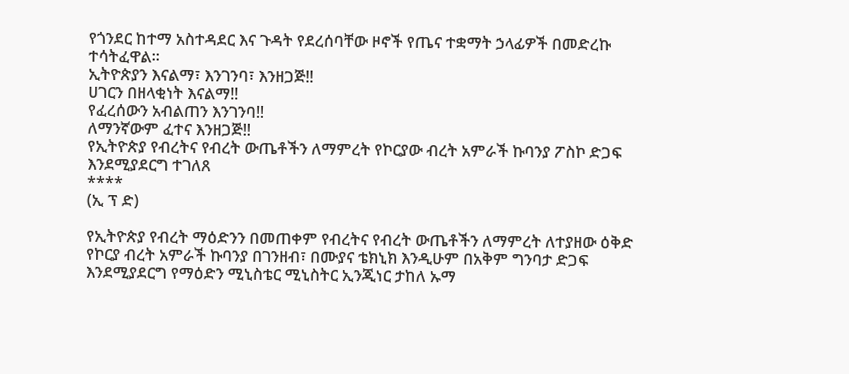የጎንደር ከተማ አስተዳደር እና ጉዳት የደረሰባቸው ዞኖች የጤና ተቋማት ኃላፊዎች በመድረኩ ተሳትፈዋል።
ኢትዮጵያን እናልማ፣ እንገንባ፣ እንዘጋጅ‼
ሀገርን በዘላቂነት እናልማ‼
የፈረሰውን አብልጠን እንገንባ‼
ለማንኛውም ፈተና እንዘጋጅ‼
የኢትዮጵያ የብረትና የብረት ውጤቶችን ለማምረት የኮርያው ብረት አምራች ኩባንያ ፖስኮ ድጋፍ እንደሚያደርግ ተገለጸ
****
(ኢ ፕ ድ)

የኢትዮጵያ የብረት ማዕድንን በመጠቀም የብረትና የብረት ውጤቶችን ለማምረት ለተያዘው ዕቅድ የኮርያ ብረት አምራች ኩባንያ በገንዘብ፣ በሙያና ቴክኒክ እንዲሁም በአቅም ግንባታ ድጋፍ እንደሚያደርግ የማዕድን ሚኒስቴር ሚኒስትር ኢንጂነር ታከለ ኡማ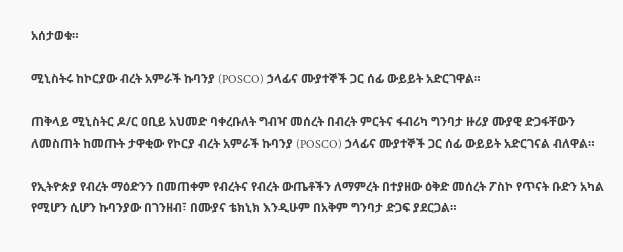አሰታወቁ።

ሚኒስትሩ ከኮርያው ብረት አምራች ኩባንያ (POSCO) ኃላፊና ሙያተኞች ጋር ሰፊ ውይይት አድርገዋል።

ጠቅላይ ሚኒስትር ዶ/ር ዐቢይ አህመድ ባቀረቡለት ግብዣ መሰረት በብረት ምርትና ፋብሪካ ግንባታ ዙሪያ ሙያዊ ድጋፋቸውን ለመስጠት ከመጡት ታዋቂው የኮርያ ብረት አምራች ኩባንያ (POSCO) ኃላፊና ሙያተኞች ጋር ሰፊ ውይይት አድርገናል ብለዋል።

የኢትዮጵያ የብረት ማዕድንን በመጠቀም የብረትና የብረት ውጤቶችን ለማምረት በተያዘው ዕቅድ መሰረት ፖስኮ የጥናት ቡድን አካል የሚሆን ሲሆን ኩባንያው በገንዘብ፣ በሙያና ቴክኒክ እንዲሁም በአቅም ግንባታ ድጋፍ ያደርጋል።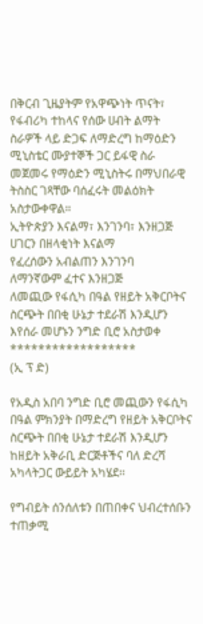በቅርብ ጊዜያትም የአዋጭነት ጥናት፣ የፋብሪካ ተከላና የሰው ሀብት ልማት ስራዎች ላይ ድጋፍ ለማድረግ ከማዕድን ሚኒስቴር ሙያተኞች ጋር ይፋዊ ስራ መጀመሩ የማዕድን ሚኒስትሩ በማህበራዊ ትስስር ገጻቸው ባሰፈሩት መልዕክት አስታውቀዋል።
ኢትዮጵያን እናልማ፣ እንገንባ፣ እንዘጋጅ
ሀገርን በዘላቂነት እናልማ
የፈረሰውን አብልጠን እንገንባ
ለማንኛውም ፈተና እንዘጋጅ
ለመጪው የፋሲካ በዓል የዘይት አቅርቦትና ስርጭት በበቂ ሁኔታ ተደራሽ እንዲሆን እየሰራ መሆኑን ንግድ ቢሮ አስታወቀ
******************
(ኢ ፕ ድ)

የአዲስ አበባ ንግድ ቢሮ መጪውን የፋሲካ በዓል ምክንያት በማድረግ የዘይት አቅርቦትና ስርጭት በበቂ ሁኔታ ተደራሽ እንዲሆን ከዘይት አቅራቢ ድርጅቶችና ባለ ድረሻ አካላትጋር ውይይት አካሄደ፡፡

የግብይት ሰንሰለቱን በጠበቀና ህብረተሰቡን ተጠቃሚ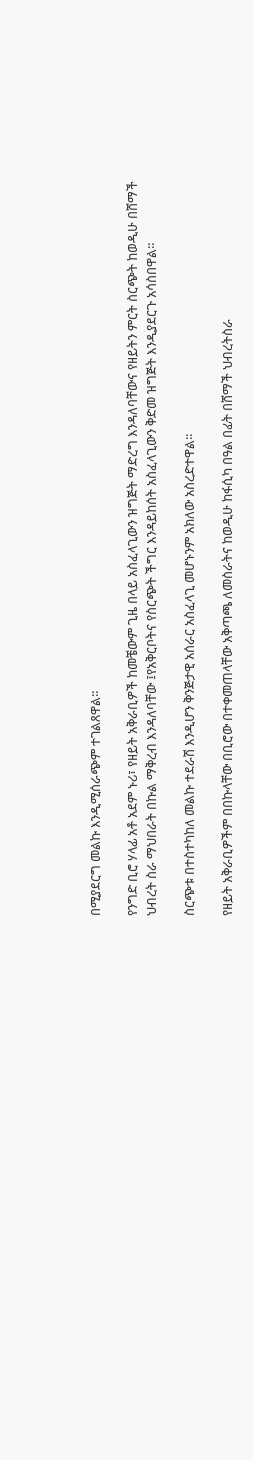በሚያደርግ መልኩ እንዲሚሰራጭም ተገልጸዋል።

የንግድ ቢሮ ሃላፊ አቶ አደም ኑሪ፣ የዘይት አቅራቢዎች ከመቼውም ጊዜ በላይ አስፈላጊውን ዝግጅት ማድረግ እንዳለባቸውና የዘይትን ምርት ስርጭት ከወዲሁ በሸማች ህብረት ስራ ማህበራት በኩል ማቅረብ እንዳለባቸው ፤የአቅርቦትና የስርጭት ችግር እንዳይከሰት አስፈላጊውን ቅድመ ዝግጅት እንዲያደርጉ አሳስበዋል።

ስርጭቱ በተስተካከለ መልኩ ተደራሽ እንዲሆን ቅንጅታዊ አሰራር አስፈላጊ መሆኑንም አክለው አስረድተዋል፡፡

የዘይት አቅራቢዎችም በበኩላቸው በቢሮው በተቀመጠላቸው አቅጣጫ ለመስራትና ከወዲሁ ከፋሲካ በዓል በፊት በሸማች ህብረትስራ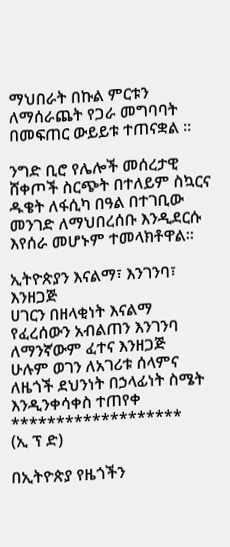ማህበራት በኩል ምርቱን ለማሰራጨት የጋራ መግባባት በመፍጠር ውይይቱ ተጠናቋል ።

ንግድ ቢሮ የሌሎች መሰረታዊ ሸቀጦች ስርጭት በተለይም ስኳርና ዱቄት ለፋሲካ በዓል በተገቢው መንገድ ለማህበረሰቡ እንዲደርሱ እየሰራ መሆኑም ተመላክቶዋል፡፡

ኢትዮጵያን እናልማ፣ እንገንባ፣ እንዘጋጅ
ሀገርን በዘላቂነት እናልማ
የፈረሰውን አብልጠን እንገንባ
ለማንኛውም ፈተና እንዘጋጅ
ሁሉም ወገን ለአገሪቱ ሰላምና ለዜጎች ደህንነት በኃላፊነት ስሜት እንዲንቀሳቀስ ተጠየቀ
*******************
(ኢ ፕ ድ)

በኢትዮጵያ የዜጎችን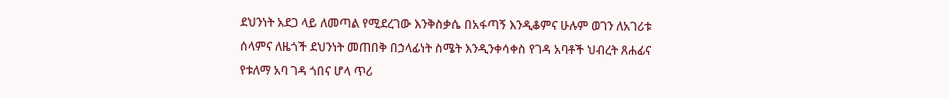ደህንነት አደጋ ላይ ለመጣል የሚደረገው እንቅስቃሴ በአፋጣኝ እንዲቆምና ሁሉም ወገን ለአገሪቱ ሰላምና ለዜጎች ደህንነት መጠበቅ በኃላፊነት ስሜት እንዲንቀሳቀስ የገዳ አባቶች ህብረት ጸሐፊና የቱለማ አባ ገዳ ጎበና ሆላ ጥሪ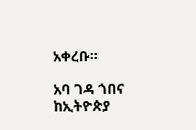አቀረቡ።

አባ ገዳ ጎበና ከኢትዮጵያ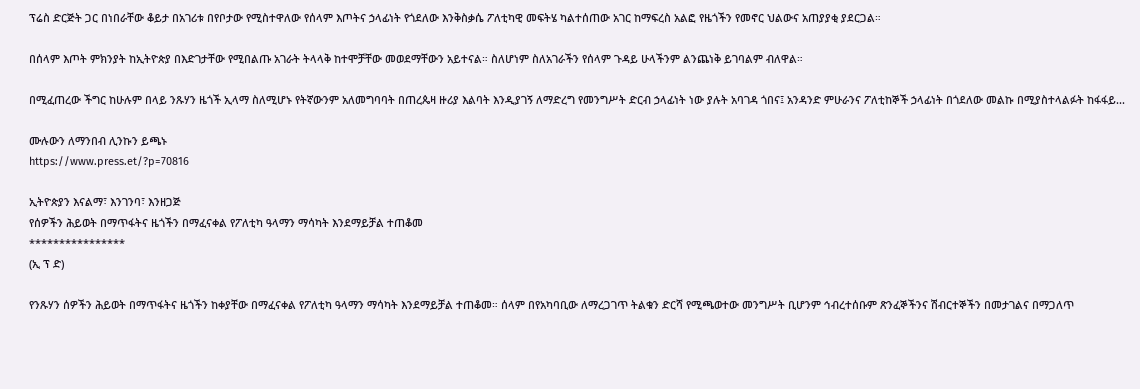ፕሬስ ድርጅት ጋር በነበራቸው ቆይታ በአገሪቱ በየቦታው የሚስተዋለው የሰላም እጦትና ኃላፊነት የጎደለው እንቅስቃሴ ፖለቲካዊ መፍትሄ ካልተሰጠው አገር ከማፍረስ አልፎ የዜጎችን የመኖር ህልውና አጠያያቂ ያደርጋል።

በሰላም እጦት ምክንያት ከኢትዮጵያ በእድገታቸው የሚበልጡ አገራት ትላላቅ ከተሞቻቸው መወደማቸውን አይተናል። ስለሆነም ስለአገራችን የሰላም ጉዳይ ሁላችንም ልንጨነቅ ይገባልም ብለዋል።

በሚፈጠረው ችግር ከሁሉም በላይ ንጹሃን ዜጎች ኢላማ ስለሚሆኑ የትኛውንም አለመግባባት በጠረጴዛ ዙሪያ እልባት እንዲያገኝ ለማድረግ የመንግሥት ድርብ ኃላፊነት ነው ያሉት አባገዳ ጎበና፤ አንዳንድ ምሁራንና ፖለቲከኞች ኃላፊነት በጎደለው መልኩ በሚያስተላልፉት ከፋፋይ...

ሙሉውን ለማንበብ ሊንኩን ይጫኑ
https://www.press.et/?p=70816

ኢትዮጵያን እናልማ፣ እንገንባ፣ እንዘጋጅ
የሰዎችን ሕይወት በማጥፋትና ዜጎችን በማፈናቀል የፖለቲካ ዓላማን ማሳካት እንደማይቻል ተጠቆመ
****************
(ኢ ፕ ድ)

የንጹሃን ሰዎችን ሕይወት በማጥፋትና ዜጎችን ከቀያቸው በማፈናቀል የፖለቲካ ዓላማን ማሳካት እንደማይቻል ተጠቆመ። ሰላም በየአካባቢው ለማረጋገጥ ትልቁን ድርሻ የሚጫወተው መንግሥት ቢሆንም ኅብረተሰቡም ጽንፈኞችንና ሽብርተኞችን በመታገልና በማጋለጥ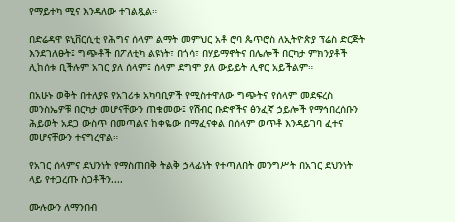የማይተካ ሚና እንዳለው ተገልጿል።

በድሬዳዋ ዩኒቨርሲቲ የሕግና ሰላም ልማት መምህር አቶ ሮባ ጴጥሮስ ለኢትዮጵያ ፕሬስ ድርጅት እንደገለፁት፤ ግጭቶች በፖለቲካ ልዩነት፣ በጎሳ፣ በሃይማኖትና በሌሎች በርካታ ምክንያቶች ሊከሰቱ ቢችሉም አገር ያለ ሰላም፤ ሰላም ደግሞ ያለ ውይይት ሊኖር አይችልም።

በአሁኑ ወቅት በተለያዩ የአገሪቱ አካባቢዎች የሚስተዋለው ግጭትና የሰላም መደፍረስ መንስኤዎቹ በርካታ መሆናቸውን ጠቁመው፤ የሽብር ቡድኖችና ፅንፈኛ ኃይሎች የማኅበረሰቡን ሕይወት አደጋ ውስጥ በመጣልና ከቀዬው በማፈናቀል በሰላም ወጥቶ እንዳይገባ ፈተና መሆናቸውን ተናግረዋል።

የአገር ሰላምና ደህንነት የማስጠበቅ ትልቅ ኃላፊነት የተጣለበት መንግሥት በአገር ደህንነት ላይ የተጋረጡ ስጋቶችን....

ሙሉውን ለማንበብ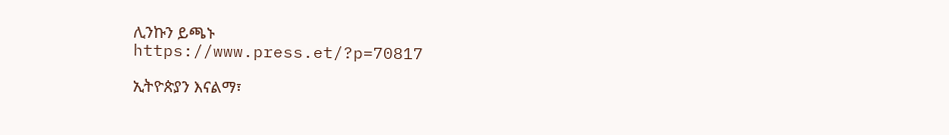ሊንኩን ይጫኑ
https://www.press.et/?p=70817

ኢትዮጵያን እናልማ፣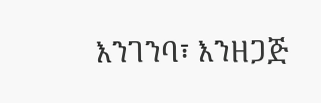እንገንባ፣ እንዘጋጅ